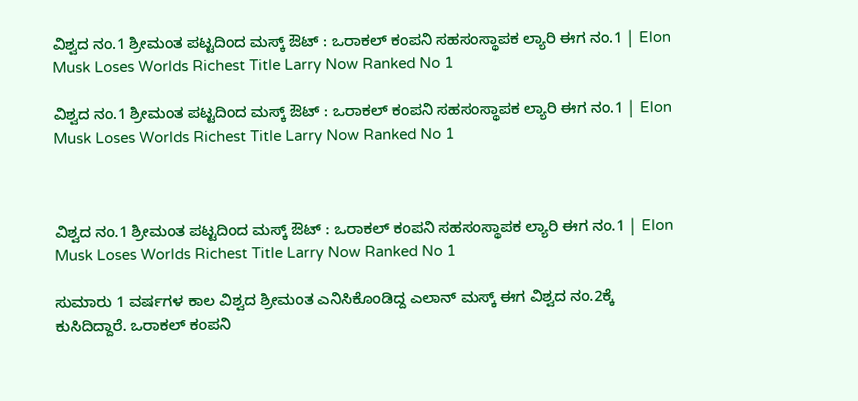ವಿಶ್ವದ ನಂ.1 ಶ್ರೀಮಂತ ಪಟ್ಟದಿಂದ ಮಸ್ಕ್‌ ಔಟ್‌ : ಒರಾಕಲ್‌ ಕಂಪನಿ ಸಹಸಂಸ್ಥಾಪಕ ಲ್ಯಾರಿ ಈಗ ನಂ.1 | Elon Musk Loses Worlds Richest Title Larry Now Ranked No 1

ವಿಶ್ವದ ನಂ.1 ಶ್ರೀಮಂತ ಪಟ್ಟದಿಂದ ಮಸ್ಕ್‌ ಔಟ್‌ : ಒರಾಕಲ್‌ ಕಂಪನಿ ಸಹಸಂಸ್ಥಾಪಕ ಲ್ಯಾರಿ ಈಗ ನಂ.1 | Elon Musk Loses Worlds Richest Title Larry Now Ranked No 1



ವಿಶ್ವದ ನಂ.1 ಶ್ರೀಮಂತ ಪಟ್ಟದಿಂದ ಮಸ್ಕ್‌ ಔಟ್‌ : ಒರಾಕಲ್‌ ಕಂಪನಿ ಸಹಸಂಸ್ಥಾಪಕ ಲ್ಯಾರಿ ಈಗ ನಂ.1 | Elon Musk Loses Worlds Richest Title Larry Now Ranked No 1

ಸುಮಾರು 1 ವರ್ಷಗಳ ಕಾಲ ವಿಶ್ವದ ಶ್ರೀಮಂತ ಎನಿಸಿಕೊಂಡಿದ್ದ ಎಲಾನ್‌ ಮಸ್ಕ್‌ ಈಗ ವಿಶ್ವದ ನಂ.2ಕ್ಕೆ ಕುಸಿದಿದ್ದಾರೆ. ಒರಾಕಲ್‌ ಕಂಪನಿ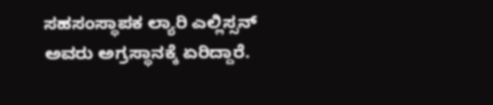ಸಹಸಂಸ್ಥಾಪಕ ಲ್ಯಾರಿ ಎಲ್ಲಿಸ್ಸನ್‌ ಅವರು ಅಗ್ರಸ್ಥಾನಕ್ಕೆ ಏರಿದ್ದಾರೆ.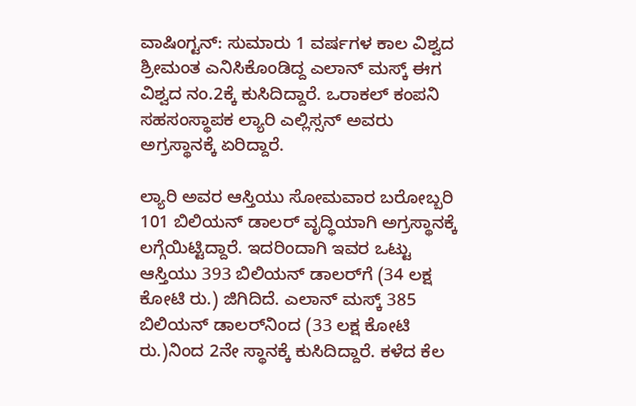ವಾಷಿಂಗ್ಟನ್‌: ಸುಮಾರು 1 ವರ್ಷಗಳ ಕಾಲ ವಿಶ್ವದ ಶ್ರೀಮಂತ ಎನಿಸಿಕೊಂಡಿದ್ದ ಎಲಾನ್‌ ಮಸ್ಕ್‌ ಈಗ ವಿಶ್ವದ ನಂ.2ಕ್ಕೆ ಕುಸಿದಿದ್ದಾರೆ. ಒರಾಕಲ್‌ ಕಂಪನಿ ಸಹಸಂಸ್ಥಾಪಕ ಲ್ಯಾರಿ ಎಲ್ಲಿಸ್ಸನ್‌ ಅವರು ಅಗ್ರಸ್ಥಾನಕ್ಕೆ ಏರಿದ್ದಾರೆ.

ಲ್ಯಾರಿ ಅವರ ಆಸ್ತಿಯು ಸೋಮವಾರ ಬರೋಬ್ಬರಿ 101 ಬಿಲಿಯನ್‌ ಡಾಲರ್‌ ವೃದ್ಧಿಯಾಗಿ ಅಗ್ರಸ್ಥಾನಕ್ಕೆ ಲಗ್ಗೆಯಿಟ್ಟಿದ್ದಾರೆ. ಇದರಿಂದಾಗಿ ಇವರ ಒಟ್ಟು ಆಸ್ತಿಯು 393 ಬಿಲಿಯನ್‌ ಡಾಲರ್‌ಗೆ (34 ಲಕ್ಷ ಕೋಟಿ ರು.) ಜಿಗಿದಿದೆ. ಎಲಾನ್‌ ಮಸ್ಕ್‌ 385 ಬಿಲಿಯನ್‌ ಡಾಲರ್‌ನಿಂದ (33 ಲಕ್ಷ ಕೋಟಿ ರು.)ನಿಂದ 2ನೇ ಸ್ಥಾನಕ್ಕೆ ಕುಸಿದಿದ್ದಾರೆ. ಕಳೆದ ಕೆಲ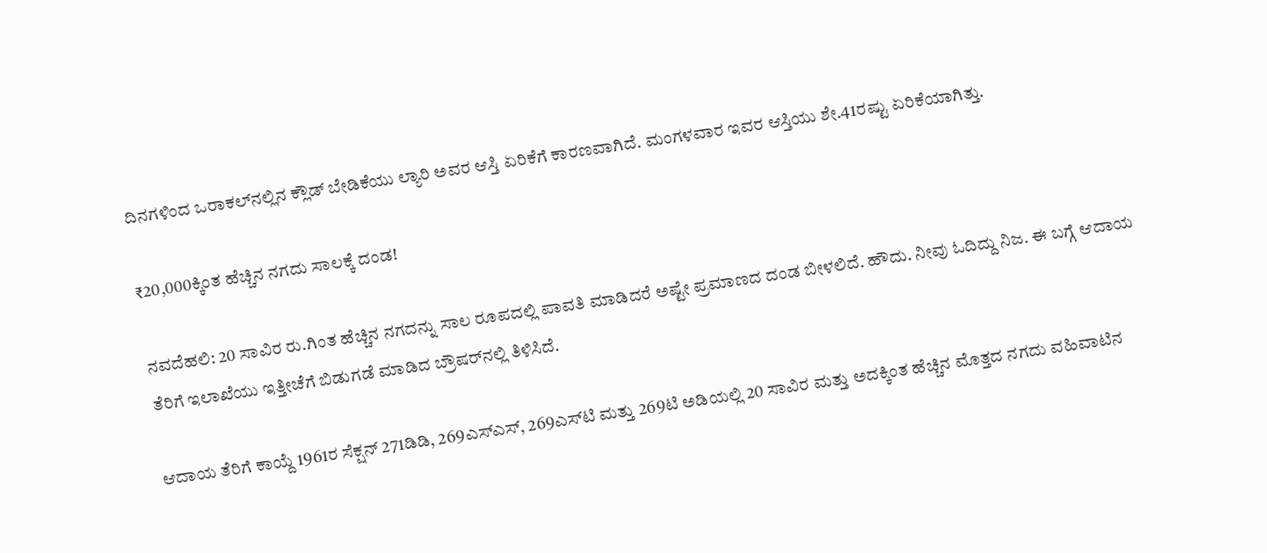ದಿನಗಳಿಂದ ಒರಾಕಲ್‌ನಲ್ಲಿನ ಕ್ಲೌಡ್‌ ಬೇಡಿಕೆಯು ಲ್ಯಾರಿ ಅವರ ಆಸ್ತಿ ಏರಿಕೆಗೆ ಕಾರಣವಾಗಿದೆ. ಮಂಗಳವಾರ ಇವರ ಆಸ್ತಿಯು ಶೇ.41ರಷ್ಟು ಏರಿಕೆಯಾಗಿತ್ತು.

₹20,000ಕ್ಕಿಂತ ಹೆಚ್ಚಿನ ನಗದು ಸಾಲಕ್ಕೆ ದಂಡ!

ನವದೆಹಲಿ: 20 ಸಾವಿರ ರು.ಗಿಂತ ಹೆಚ್ಚಿನ ನಗದನ್ನು ಸಾಲ ರೂಪದಲ್ಲಿ ಪಾವತಿ ಮಾಡಿದರೆ ಅಷ್ಟೇ ಪ್ರಮಾಣದ ದಂಡ ಬೀಳಲಿದೆ. ಹೌದು. ನೀವು ಓದಿದ್ದು ನಿಜ. ಈ ಬಗ್ಗೆ ಆದಾಯ ತೆರಿಗೆ ಇಲಾಖೆಯು ಇತ್ತೀಚೆಗೆ ಬಿಡುಗಡೆ ಮಾಡಿದ ಬ್ರೌಷರ್‌ನಲ್ಲಿ ತಿಳಿಸಿದೆ.

ಆದಾಯ ತೆರಿಗೆ ಕಾಯ್ದೆ 1961ರ ಸೆಕ್ಷನ್ 271ಡಿಡಿ, 269ಎಸ್‌ಎಸ್‌, 269ಎಸ್‌ಟಿ ಮತ್ತು 269ಟಿ ಅಡಿಯಲ್ಲಿ 20 ಸಾವಿರ ಮತ್ತು ಅದಕ್ಕಿಂತ ಹೆಚ್ಚಿನ ಮೊತ್ತದ ನಗದು ವಹಿವಾಟಿನ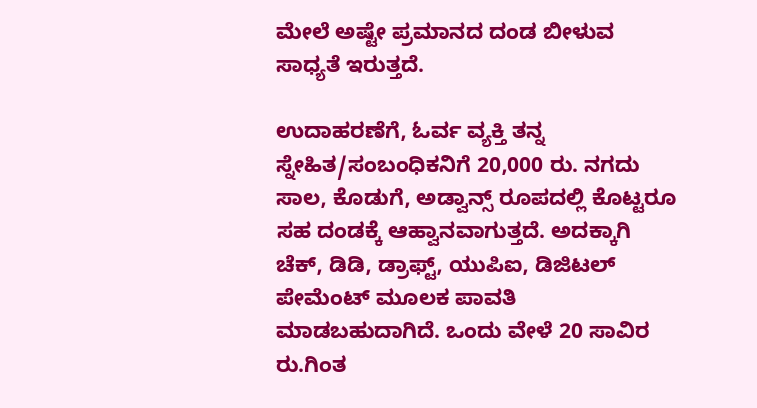ಮೇಲೆ ಅಷ್ಟೇ ಪ್ರಮಾನದ ದಂಡ ಬೀಳುವ ಸಾಧ್ಯತೆ ಇರುತ್ತದೆ.

ಉದಾಹರಣೆಗೆ, ಓರ್ವ ವ್ಯಕ್ತಿ ತನ್ನ ಸ್ನೇಹಿತ/ಸಂಬಂಧಿಕನಿಗೆ 20,000 ರು. ನಗದು ಸಾಲ, ಕೊಡುಗೆ, ಅಡ್ವಾನ್ಸ್‌ ರೂಪದಲ್ಲಿ ಕೊಟ್ಟರೂ ಸಹ ದಂಡಕ್ಕೆ ಆಹ್ವಾನವಾಗುತ್ತದೆ. ಅದಕ್ಕಾಗಿ ಚೆಕ್‌, ಡಿಡಿ, ಡ್ರಾಫ್ಟ್‌, ಯುಪಿಐ, ಡಿಜಿಟಲ್ ಪೇಮೆಂಟ್‌ ಮೂಲಕ ಪಾವತಿ ಮಾಡಬಹುದಾಗಿದೆ. ಒಂದು ವೇಳೆ 20 ಸಾವಿರ ರು.ಗಿಂತ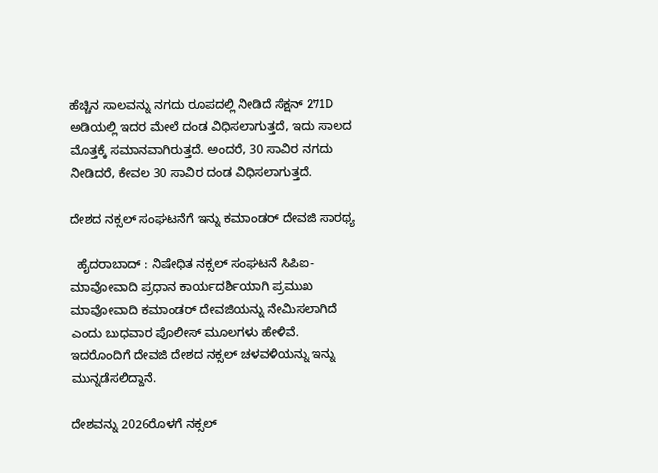ಹೆಚ್ಚಿನ ಸಾಲವನ್ನು ನಗದು ರೂಪದಲ್ಲಿ ನೀಡಿದೆ ಸೆಕ್ಷನ್ 271D ಅಡಿಯಲ್ಲಿ ಇದರ ಮೇಲೆ ದಂಡ ವಿಧಿಸಲಾಗುತ್ತದೆ, ಇದು ಸಾಲದ ಮೊತ್ತಕ್ಕೆ ಸಮಾನವಾಗಿರುತ್ತದೆ. ಅಂದರೆ, 30 ಸಾವಿರ ನಗದು ನೀಡಿದರೆ, ಕೇವಲ 30 ಸಾವಿರ ದಂಡ ವಿಧಿಸಲಾಗುತ್ತದೆ.

ದೇಶದ ನಕ್ಸಲ್‌ ಸಂಘಟನೆಗೆ ಇನ್ನು ಕಮಾಂಡರ್‌ ದೇವಜಿ ಸಾರಥ್ಯ

  ಹೈದರಾಬಾದ್‌ : ನಿಷೇಧಿತ ನಕ್ಸಲ್ ಸಂಘಟನೆ ಸಿಪಿಐ-ಮಾವೋವಾದಿ ಪ್ರಧಾನ ಕಾರ್ಯದರ್ಶಿಯಾಗಿ ಪ್ರಮುಖ ಮಾವೋವಾದಿ ಕಮಾಂಡರ್‌ ದೇವಜಿಯನ್ನು ನೇಮಿಸಲಾಗಿದೆ ಎಂದು ಬುಧವಾರ ಪೊಲೀಸ್‌ ಮೂಲಗಳು ಹೇಳಿವೆ. ಇದರೊಂದಿಗೆ ದೇವಜಿ ದೇಶದ ನಕ್ಸಲ್ ಚಳವಳಿಯನ್ನು ಇನ್ನು ಮುನ್ನಡೆಸಲಿದ್ದಾನೆ.

ದೇಶವನ್ನು 2026ರೊಳಗೆ ನಕ್ಸಲ್‌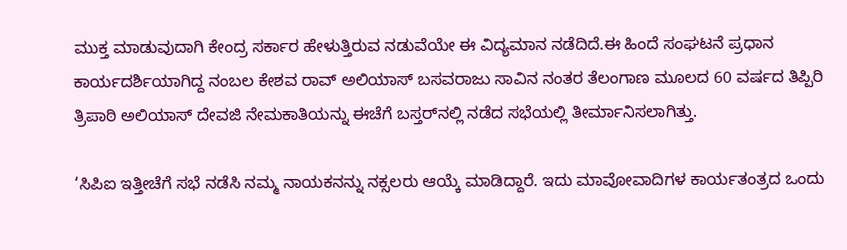ಮುಕ್ತ ಮಾಡುವುದಾಗಿ ಕೇಂದ್ರ ಸರ್ಕಾರ ಹೇಳುತ್ತಿರುವ ನಡುವೆಯೇ ಈ ವಿದ್ಯಮಾನ ನಡೆದಿದೆ.ಈ ಹಿಂದೆ ಸಂಘಟನೆ ಪ್ರಧಾನ ಕಾರ್ಯದರ್ಶಿಯಾಗಿದ್ದ ನಂಬಲ ಕೇಶವ ರಾವ್ ಅಲಿಯಾಸ್‌ ಬಸವರಾಜು ಸಾವಿನ ನಂತರ ತೆಲಂಗಾಣ ಮೂಲದ 60 ವರ್ಷದ ತಿಪ್ಪಿರಿ ತ್ರಿಪಾಠಿ ಅಲಿಯಾಸ್‌ ದೇವಜಿ ನೇಮಕಾತಿಯನ್ನು ಈಚೆಗೆ ಬಸ್ತರ್‌ನಲ್ಲಿ ನಡೆದ ಸಭೆಯಲ್ಲಿ ತೀರ್ಮಾನಿಸಲಾಗಿತ್ತು.

‘ಸಿಪಿಐ ಇತ್ತೀಚೆಗೆ ಸಭೆ ನಡೆಸಿ ನಮ್ಮ ನಾಯಕನನ್ನು ನಕ್ಸಲರು ಆಯ್ಕೆ ಮಾಡಿದ್ದಾರೆ. ಇದು ಮಾವೋವಾದಿಗಳ ಕಾರ್ಯತಂತ್ರದ ಒಂದು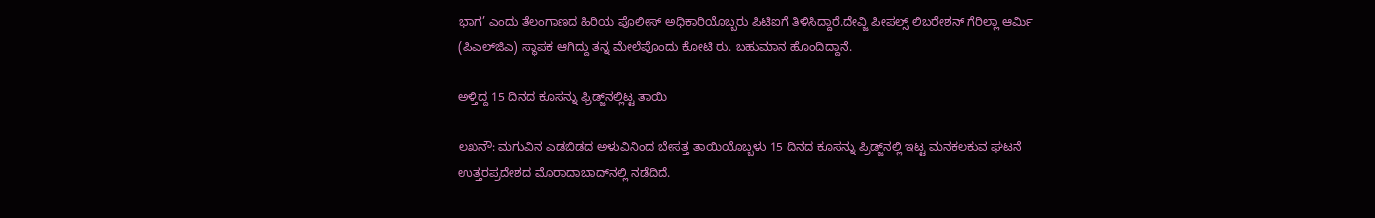ಭಾಗ’ ಎಂದು ತೆಲಂಗಾಣದ ಹಿರಿಯ ಪೊಲೀಸ್ ಅಧಿಕಾರಿಯೊಬ್ಬರು ಪಿಟಿಐಗೆ ತಿಳಿಸಿದ್ದಾರೆ.ದೇವ್ಜಿ ಪೀಪಲ್ಸ್ ಲಿಬರೇಶನ್ ಗೆರಿಲ್ಲಾ ಆರ್ಮಿ (ಪಿಎಲ್‌ಜಿಎ) ಸ್ಥಾಪಕ ಆಗಿದ್ದು ತನ್ನ ಮೇಲೆಪೊಂದು ಕೋಟಿ ರು. ಬಹುಮಾನ ಹೊಂದಿದ್ದಾನೆ.

ಅಳ್ತಿದ್ದ 15 ದಿನದ ಕೂಸನ್ನು ಫ್ರಿಡ್ಜ್‌ನಲ್ಲಿಟ್ಟ ತಾಯಿ

ಲಖನೌ: ಮಗುವಿನ ಎಡಬಿಡದ ಅಳುವಿನಿಂದ ಬೇಸತ್ತ ತಾಯಿಯೊಬ್ಬಳು 15 ದಿನದ ಕೂಸನ್ನು ಪ್ರಿಡ್ಜ್‌ನಲ್ಲಿ ಇಟ್ಟ ಮನಕಲಕುವ ಘಟನೆ ಉತ್ತರಪ್ರದೇಶದ ಮೊರಾದಾಬಾದ್‌ನಲ್ಲಿ ನಡೆದಿದೆ.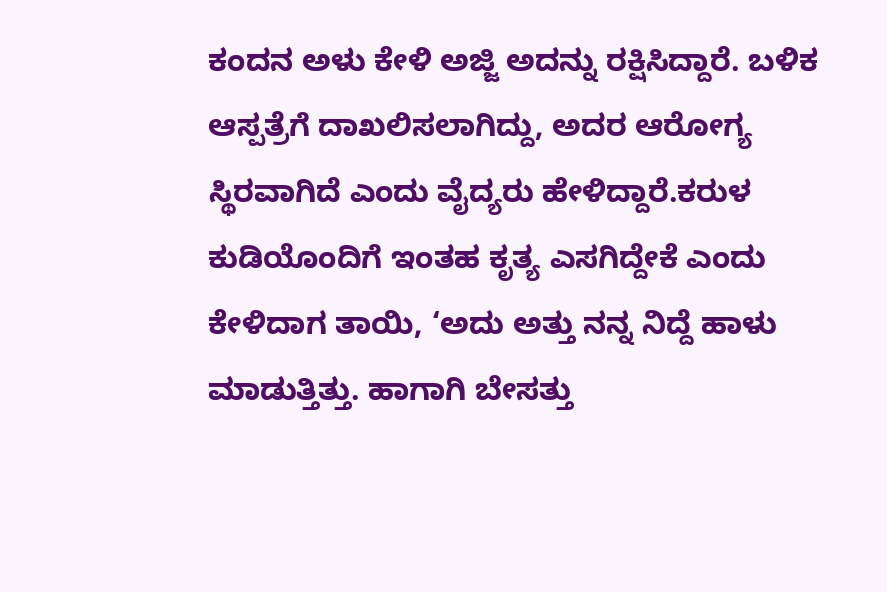ಕಂದನ ಅಳು ಕೇಳಿ ಅಜ್ಜಿ ಅದನ್ನು ರಕ್ಷಿಸಿದ್ದಾರೆ. ಬಳಿಕ ಆಸ್ಪತ್ರೆಗೆ ದಾಖಲಿಸಲಾಗಿದ್ದು, ಅದರ ಆರೋಗ್ಯ ಸ್ಥಿರವಾಗಿದೆ ಎಂದು ವೈದ್ಯರು ಹೇಳಿದ್ದಾರೆ.ಕರುಳ ಕುಡಿಯೊಂದಿಗೆ ಇಂತಹ ಕೃತ್ಯ ಎಸಗಿದ್ದೇಕೆ ಎಂದು ಕೇಳಿದಾಗ ತಾಯಿ, ‘ಅದು ಅತ್ತು ನನ್ನ ನಿದ್ದೆ ಹಾಳು ಮಾಡುತ್ತಿತ್ತು. ಹಾಗಾಗಿ ಬೇಸತ್ತು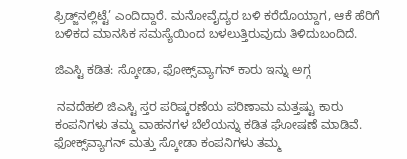ಫ್ರಿಡ್ಜ್‌ನಲ್ಲಿಟ್ಟೆ’ ಎಂದಿದ್ದಾರೆ. ಮನೋವೈದ್ಯರ ಬಳಿ ಕರೆದೊಯ್ದಾಗ, ಆಕೆ ಹೆರಿಗೆ ಬಳಿಕದ ಮಾನಸಿಕ ಸಮಸ್ಯೆಯಿಂದ ಬಳಲುತ್ತಿರುವುದು ತಿಳಿದುಬಂದಿದೆ.

ಜಿಎಸ್ಟಿ ಕಡಿತ: ಸ್ಕೋಡಾ, ಫೋಕ್ಸ್‌ವ್ಯಾಗನ್‌ ಕಾರು ಇನ್ನು ಅಗ್ಗ

 ನವದೆಹಲಿ ಜಿಎಸ್ಟಿ ಸ್ತರ ಪರಿಷ್ಕರಣೆಯ ಪರಿಣಾಮ ಮತ್ತಷ್ಟು ಕಾರು ಕಂಪನಿಗಳು ತಮ್ಮ ವಾಹನಗಳ ಬೆಲೆಯನ್ನು ಕಡಿತ ಘೋಷಣೆ ಮಾಡಿವೆ. ಫೋಕ್ಸ್‌ವ್ಯಾಗನ್‌ ಮತ್ತು ಸ್ಕೋಡಾ ಕಂಪನಿಗಳು ತಮ್ಮ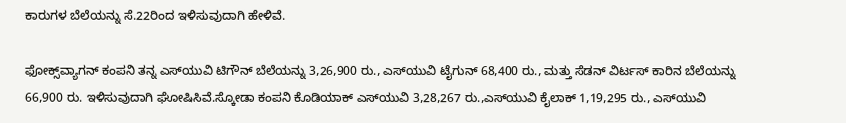ಕಾರುಗಳ ಬೆಲೆಯನ್ನು ಸೆ.22ರಿಂದ ಇಳಿಸುವುದಾಗಿ ಹೇಳಿವೆ.

ಫೋಕ್ಸ್‌ವ್ಯಾಗನ್‌ ಕಂಪನಿ ತನ್ನ ಎಸ್‌ಯುವಿ ಟಿಗೌನ್‌ ಬೆಲೆಯನ್ನು 3,26,900 ರು., ಎಸ್‌ಯುವಿ ಟೈಗುನ್‌ 68,400 ರು., ಮತ್ತು ಸೆಡನ್‌ ವಿರ್ಟಸ್‌ ಕಾರಿನ ಬೆಲೆಯನ್ನು 66,900 ರು. ಇಳಿಸುವುದಾಗಿ ಘೋಷಿಸಿವೆ.ಸ್ಕೋಡಾ ಕಂಪನಿ ಕೊಡಿಯಾಕ್‌ ಎಸ್‌ಯುವಿ 3,28,267 ರು.,ಎಸ್‌ಯುವಿ ಕೈಲಾಕ್‌ 1,19,295 ರು., ಎಸ್‌ಯುವಿ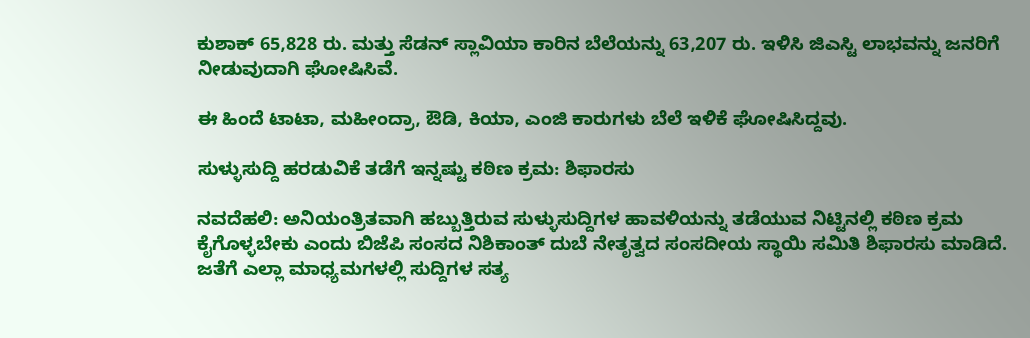ಕುಶಾಕ್‌ 65,828 ರು. ಮತ್ತು ಸೆಡನ್‌ ಸ್ಲಾವಿಯಾ ಕಾರಿನ ಬೆಲೆಯನ್ನು 63,207 ರು. ಇಳಿಸಿ ಜಿಎಸ್ಟಿ ಲಾಭವನ್ನು ಜನರಿಗೆ ನೀಡುವುದಾಗಿ ಘೋಷಿಸಿವೆ.

ಈ ಹಿಂದೆ ಟಾಟಾ, ಮಹೀಂದ್ರಾ, ಔಡಿ, ಕಿಯಾ, ಎಂಜಿ ಕಾರುಗಳು ಬೆಲೆ ಇಳಿಕೆ ಘೋಷಿಸಿದ್ದವು.

ಸುಳ್ಳುಸುದ್ದಿ ಹರಡುವಿಕೆ ತಡೆಗೆ ಇನ್ನಷ್ಟು ಕಠಿಣ ಕ್ರಮ: ಶಿಫಾರಸು

ನವದೆಹಲಿ: ಅನಿಯಂತ್ರಿತವಾಗಿ ಹಬ್ಬುತ್ತಿರುವ ಸುಳ್ಳುಸುದ್ದಿಗಳ ಹಾವಳಿಯನ್ನು ತಡೆಯುವ ನಿಟ್ಟಿನಲ್ಲಿ ಕಠಿಣ ಕ್ರಮ ಕೈಗೊಳ್ಳಬೇಕು ಎಂದು ಬಿಜೆಪಿ ಸಂಸದ ನಿಶಿಕಾಂತ್‌ ದುಬೆ ನೇತೃತ್ವದ ಸಂಸದೀಯ ಸ್ಥಾಯಿ ಸಮಿತಿ ಶಿಫಾರಸು ಮಾಡಿದೆ. ಜತೆಗೆ ಎಲ್ಲಾ ಮಾಧ್ಯಮಗಳಲ್ಲಿ ಸುದ್ದಿಗಳ ಸತ್ಯ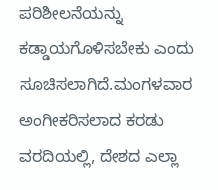ಪರಿಶೀಲನೆಯನ್ನು ಕಡ್ಡಾಯಗೊಳಿಸಬೇಕು ಎಂದು ಸೂಚಿಸಲಾಗಿದೆ.ಮಂಗಳವಾರ ಅಂಗೀಕರಿಸಲಾದ ಕರಡು ವರದಿಯಲ್ಲಿ, ದೇಶದ ಎಲ್ಲಾ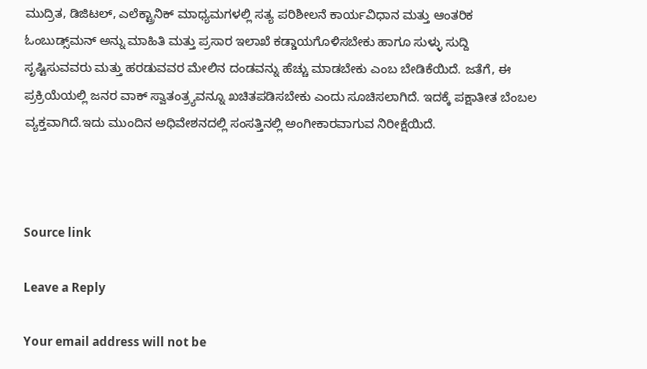ಮುದ್ರಿತ, ಡಿಜಿಟಲ್‌, ಎಲೆಕ್ಟ್ರಾನಿಕ್‌ ಮಾಧ್ಯಮಗಳಲ್ಲಿ ಸತ್ಯ ಪರಿಶೀಲನೆ ಕಾರ್ಯವಿಧಾನ ಮತ್ತು ಆಂತರಿಕ ಓಂಬುಡ್ಸ್‌ಮನ್‌ ಅನ್ನು ಮಾಹಿತಿ ಮತ್ತು ಪ್ರಸಾರ ಇಲಾಖೆ ಕಡ್ಡಾಯಗೊಳಿಸಬೇಕು ಹಾಗೂ ಸುಳ್ಳು ಸುದ್ದಿ ಸೃಷ್ಟಿಸುವವರು ಮತ್ತು ಹರಡುವವರ ಮೇಲಿನ ದಂಡವನ್ನು ಹೆಚ್ಚು ಮಾಡಬೇಕು ಎಂಬ ಬೇಡಿಕೆಯಿದೆ. ಜತೆಗೆ, ಈ ಪ್ರಕ್ರಿಯೆಯಲ್ಲಿ ಜನರ ವಾಕ್‌ ಸ್ವಾತಂತ್ರ್ಯವನ್ನೂ ಖಚಿತಪಡಿಸಬೇಕು ಎಂದು ಸೂಚಿಸಲಾಗಿದೆ. ಇದಕ್ಕೆ ಪಕ್ಷಾತೀತ ಬೆಂಬಲ ವ್ಯಕ್ತವಾಗಿದೆ.ಇದು ಮುಂದಿನ ಅಧಿವೇಶನದಲ್ಲಿ ಸಂಸತ್ತಿನಲ್ಲಿ ಅಂಗೀಕಾರವಾಗುವ ನಿರೀಕ್ಷೆಯಿದೆ.



Source link

Leave a Reply

Your email address will not be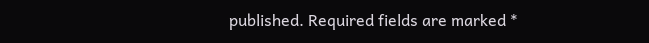published. Required fields are marked *